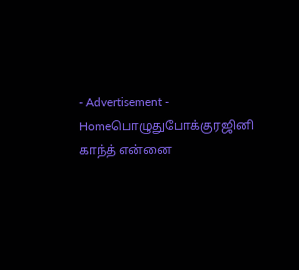- Advertisement -
Homeபொழுதுபோக்குரஜினி காந்த் என்னை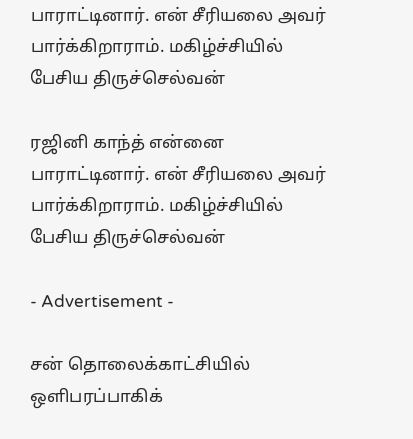பாராட்டினார். என் சீரியலை அவர் பார்க்கிறாராம். மகிழ்ச்சியில் பேசிய திருச்செல்வன்

ரஜினி காந்த் என்னை பாராட்டினார். என் சீரியலை அவர் பார்க்கிறாராம். மகிழ்ச்சியில் பேசிய திருச்செல்வன்

- Advertisement -

சன் தொலைக்காட்சியில் ஒளிபரப்பாகிக்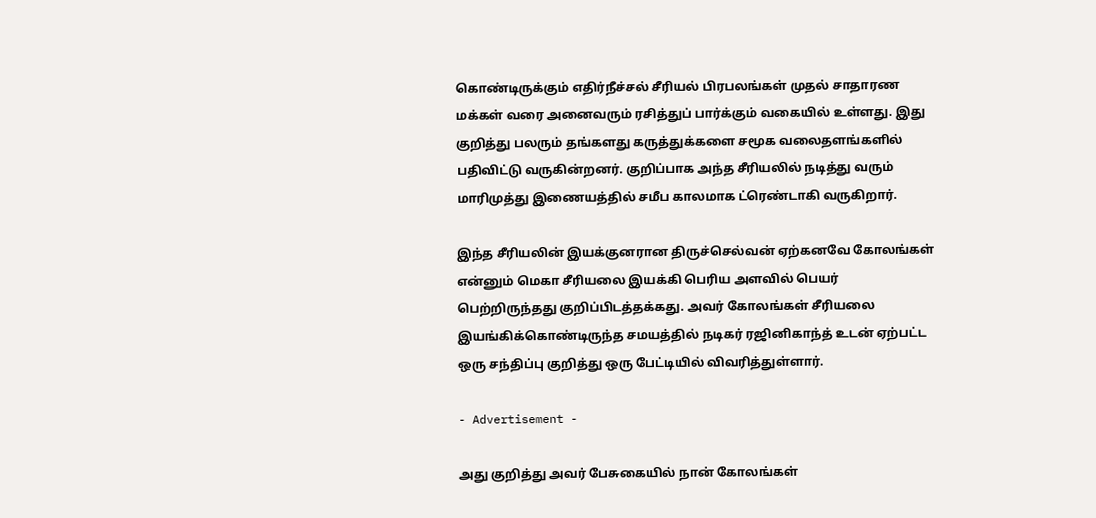கொண்டிருக்கும் எதிர்நீச்சல் சீரியல் பிரபலங்கள் முதல் சாதாரண மக்கள் வரை அனைவரும் ரசித்துப் பார்க்கும் வகையில் உள்ளது. இது குறித்து பலரும் தங்களது கருத்துக்களை சமூக வலைதளங்களில் பதிவிட்டு வருகின்றனர். குறிப்பாக அந்த சீரியலில் நடித்து வரும் மாரிமுத்து இணையத்தில் சமீப காலமாக ட்ரெண்டாகி வருகிறார்.

இந்த சீரியலின் இயக்குனரான திருச்செல்வன் ஏற்கனவே கோலங்கள் என்னும் மெகா சீரியலை இயக்கி பெரிய அளவில் பெயர் பெற்றிருந்தது குறிப்பிடத்தக்கது. அவர் கோலங்கள் சீரியலை இயங்கிக்கொண்டிருந்த சமயத்தில் நடிகர் ரஜினிகாந்த் உடன் ஏற்பட்ட ஒரு சந்திப்பு குறித்து ஒரு பேட்டியில் விவரித்துள்ளார்.

- Advertisement -

அது குறித்து அவர் பேசுகையில் நான் கோலங்கள்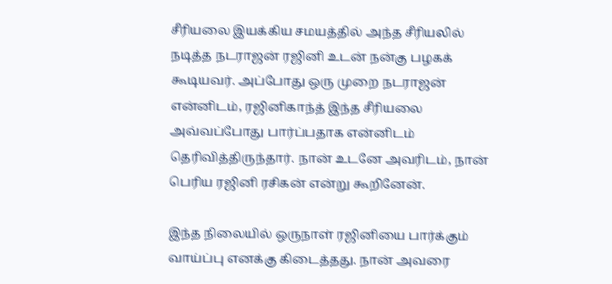சீரியலை இயக்கிய சமயத்தில் அந்த சீரியலில் நடித்த நடராஜன் ரஜினி உடன் நன்கு பழகக் கூடியவர். அப்போது ஒரு முறை நடராஜன் என்னிடம், ரஜினிகாந்த் இந்த சீரியலை அவ்வப்போது பார்ப்பதாக என்னிடம் தெரிவித்திருந்தார். நான் உடனே அவரிடம், நான் பெரிய ரஜினி ரசிகன் என்று கூறினேன்.

இந்த நிலையில் ஒருநாள் ரஜினியை பார்க்கும் வாய்ப்பு எனக்கு கிடைத்தது. நான் அவரை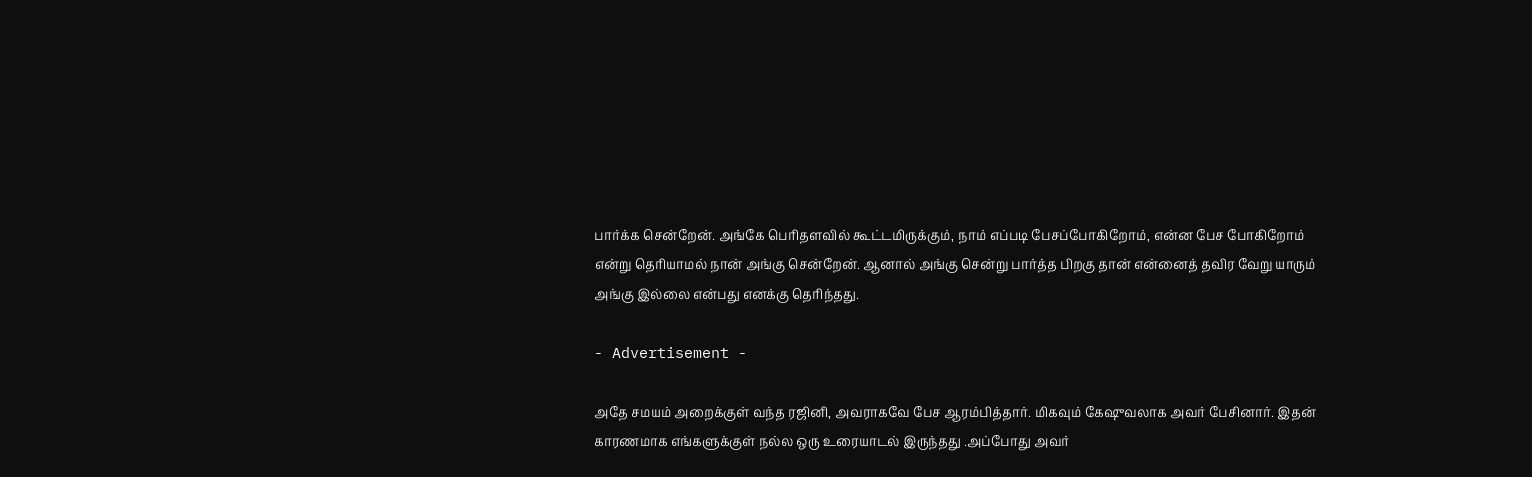பார்க்க சென்றேன். அங்கே பெரிதளவில் கூட்டமிருக்கும், நாம் எப்படி பேசப்போகிறோம், என்ன பேச போகிறோம் என்று தெரியாமல் நான் அங்கு சென்றேன். ஆனால் அங்கு சென்று பார்த்த பிறகு தான் என்னைத் தவிர வேறு யாரும் அங்கு இல்லை என்பது எனக்கு தெரிந்தது.

- Advertisement -

அதே சமயம் அறைக்குள் வந்த ரஜினி, அவராகவே பேச ஆரம்பித்தார். மிகவும் கேஷுவலாக அவர் பேசினார். இதன் காரணமாக எங்களுக்குள் நல்ல ஒரு உரையாடல் இருந்தது .அப்போது அவர்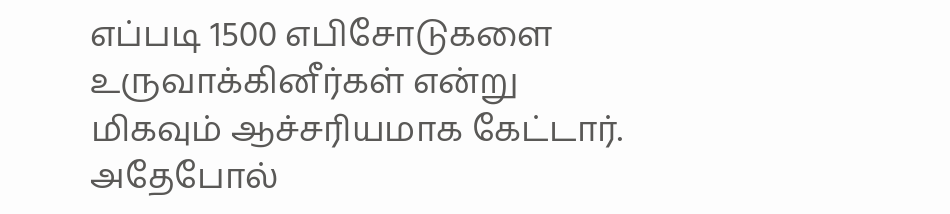எப்படி 1500 எபிசோடுகளை உருவாக்கினீர்கள் என்று மிகவும் ஆச்சரியமாக கேட்டார். அதேபோல்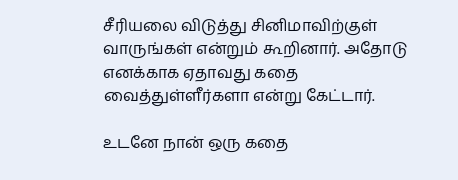சீரியலை விடுத்து சினிமாவிற்குள் வாருங்கள் என்றும் கூறினார். அதோடு எனக்காக ஏதாவது கதை வைத்துள்ளீர்களா என்று கேட்டார்.

உடனே நான் ஒரு கதை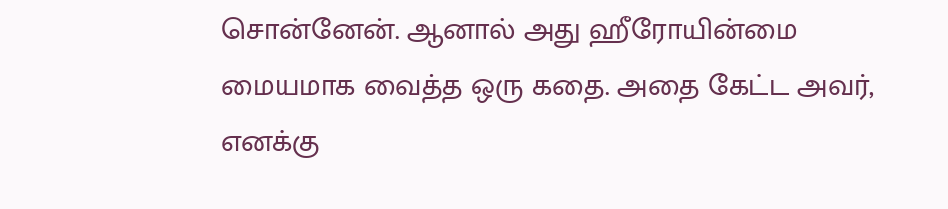சொன்னேன். ஆனால் அது ஹீரோயின்மை மையமாக வைத்த ஒரு கதை. அதை கேட்ட அவர், எனக்கு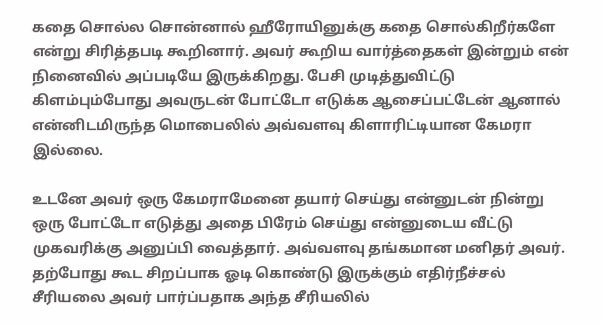கதை சொல்ல சொன்னால் ஹீரோயினுக்கு கதை சொல்கிறீர்களே என்று சிரித்தபடி கூறினார். அவர் கூறிய வார்த்தைகள் இன்றும் என் நினைவில் அப்படியே இருக்கிறது. பேசி முடித்துவிட்டு கிளம்பும்போது அவருடன் போட்டோ எடுக்க ஆசைப்பட்டேன் ஆனால் என்னிடமிருந்த மொபைலில் அவ்வளவு கிளாரிட்டியான கேமரா இல்லை.

உடனே அவர் ஒரு கேமராமேனை தயார் செய்து என்னுடன் நின்று ஒரு போட்டோ எடுத்து அதை பிரேம் செய்து என்னுடைய வீட்டு முகவரிக்கு அனுப்பி வைத்தார். அவ்வளவு தங்கமான மனிதர் அவர். தற்போது கூட சிறப்பாக ஓடி கொண்டு இருக்கும் எதிர்நீச்சல் சீரியலை அவர் பார்ப்பதாக அந்த சீரியலில்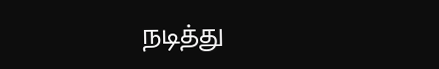நடித்து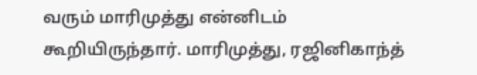வரும் மாரிமுத்து என்னிடம் கூறியிருந்தார். மாரிமுத்து, ரஜினிகாந்த்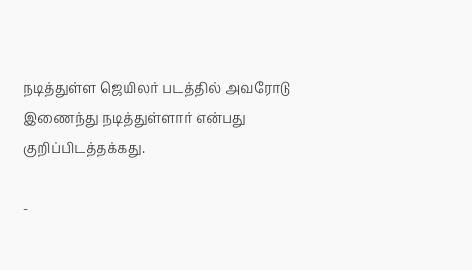நடித்துள்ள ஜெயிலர் படத்தில் அவரோடு இணைந்து நடித்துள்ளார் என்பது குறிப்பிடத்தக்கது.

-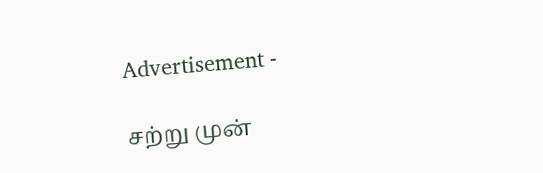Advertisement -

சற்று முன்